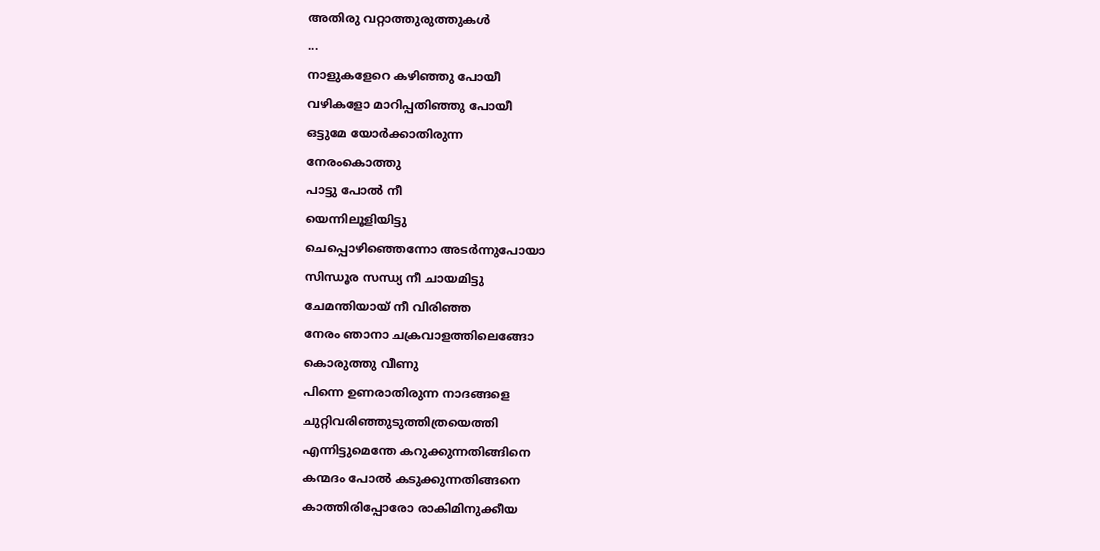അതിരു വറ്റാത്തുരുത്തുകൾ
...
നാളുകളേറെ കഴിഞ്ഞു പോയീ
വഴികളോ മാറിപ്പതിഞ്ഞു പോയീ
ഒട്ടുമേ യോർക്കാതിരുന്ന
നേരംകൊത്തു
പാട്ടു പോൽ നീ
യെന്നിലൂളിയിട്ടു
ചെപ്പൊഴിഞ്ഞെന്നോ അടർന്നുപോയാ
സിന്ധൂര സന്ധ്യ നീ ചായമിട്ടു
ചേമന്തിയായ് നീ വിരിഞ്ഞ
നേരം ഞാനാ ചക്രവാളത്തിലെങ്ങോ
കൊരുത്തു വീണു
പിന്നെ ഉണരാതിരുന്ന നാദങ്ങളെ
ചുറ്റിവരിഞ്ഞുടുത്തിത്രയെത്തി
എന്നിട്ടുമെന്തേ കറുക്കുന്നതിങ്ങിനെ
കന്മദം പോൽ കടുക്കുന്നതിങ്ങനെ
കാത്തിരിപ്പോരോ രാകിമിനുക്കീയ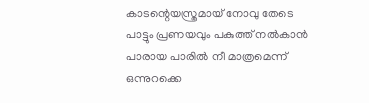കാടന്റെയസ്ത്രമായ് നോവു തേടെ
പാട്ടും പ്രണയവും പകുത്ത് നൽകാൻ
പാരായ പാരിൽ നീ മാത്രമെന്ന്
ഒന്നുറക്കെ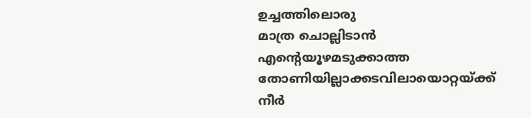ഉച്ചത്തിലൊരു
മാത്ര ചൊല്ലിടാൻ
എന്റെയൂഴമടുക്കാത്ത
തോണിയില്ലാക്കടവിലായൊറ്റയ്ക്ക്
നീർ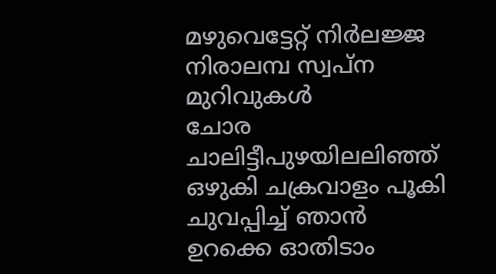മഴുവെട്ടേറ്റ് നിർലജ്ജ
നിരാലമ്പ സ്വപ്ന മുറിവുകൾ
ചോര ചാലിട്ടീപുഴയിലലിഞ്ഞ്
ഒഴുകി ചക്രവാളം പൂകി
ചുവപ്പിച്ച് ഞാൻ
ഉറക്കെ ഓതിടാം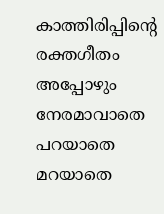കാത്തിരിപ്പിന്റെ രക്തഗീതം
അപ്പോഴും നേരമാവാതെ
പറയാതെ മറയാതെ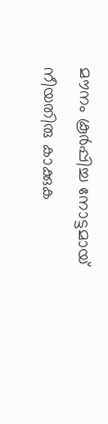മൗനം കൂർപ്പിച്ച നോട്ടമായ്
നീയതിരു കാക്കുക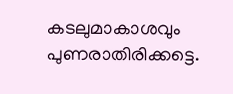കടലുമാകാശവും പുണരാതിരിക്കട്ടെ.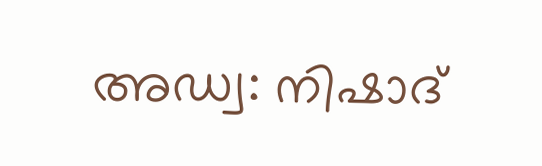അഡ്വ: നിഷാദ്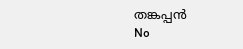തങ്കപ്പൻ
No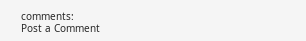comments:
Post a Comment